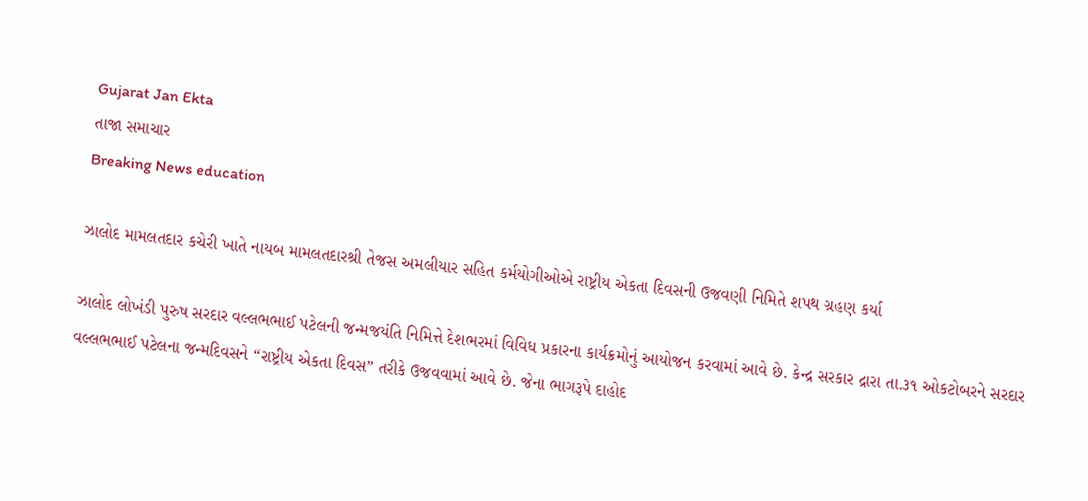Gujarat Jan Ekta
તાજા સમાચાર
Breaking News education

ઝાલોદ મામલતદાર કચેરી ખાતે નાયબ મામલતદારશ્રી તેજસ અમલીયાર સહિત કર્મયોગીઓએ રાષ્ટ્રીય એકતા દિવસની ઉજવણી નિમિતે શપથ ગ્રહણ કર્યા

ઝાલોદ લોખંડી પુરુષ સરદાર વલ્લભભાઈ પટેલની જન્મજયંતિ નિમિત્તે દેશભરમાં વિવિધ પ્રકારના કાર્યક્રમોનું આયોજન કરવામાં આવે છે. કેન્દ્ર સરકાર દ્રારા તા.૩૧ ઓકટોબરને સરદાર વલ્લભભાઈ પટેલના જન્મદિવસને “રાષ્ટ્રીય એકતા દિવસ” તરીકે ઉજવવામાં આવે છે. જેના ભાગરૂપે દાહોદ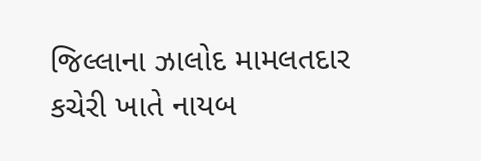જિલ્લાના ઝાલોદ મામલતદાર કચેરી ખાતે નાયબ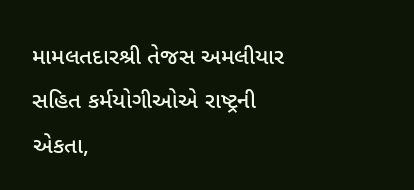મામલતદારશ્રી તેજસ અમલીયાર સહિત કર્મયોગીઓએ રાષ્ટ્રની એકતા,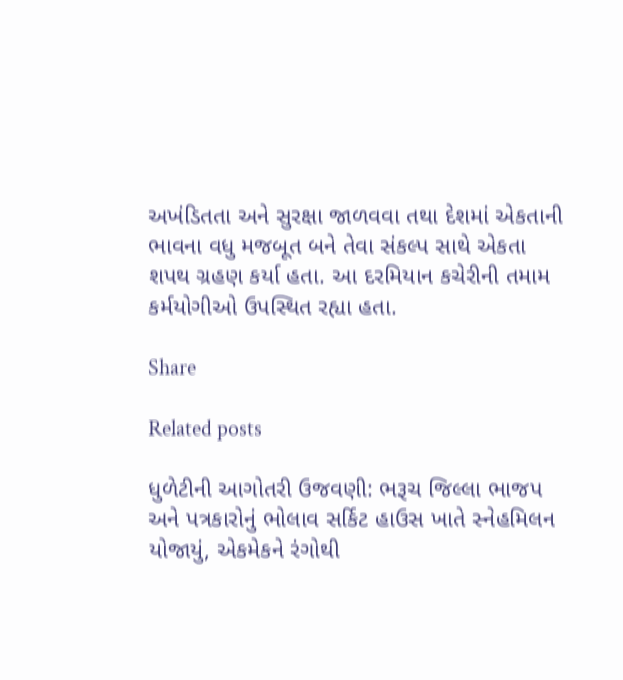અખંડિતતા અને સુરક્ષા જાળવવા તથા દેશમાં એકતાની ભાવના વધુ મજબૂત બને તેવા સંકલ્પ સાથે એકતા શપથ ગ્રહણ કર્યા હતા. આ દરમિયાન કચેરીની તમામ કર્મયોગીઓ ઉપસ્થિત રહ્યા હતા.

Share

Related posts

ધુળેટીની આગોતરી ઉજવણી: ભરૂચ જિલ્લા ભાજપ અને પત્રકારોનું ભોલાવ સર્કિટ હાઉસ ખાતે સ્નેહમિલન યોજાયું, એકમેકને રંગોથી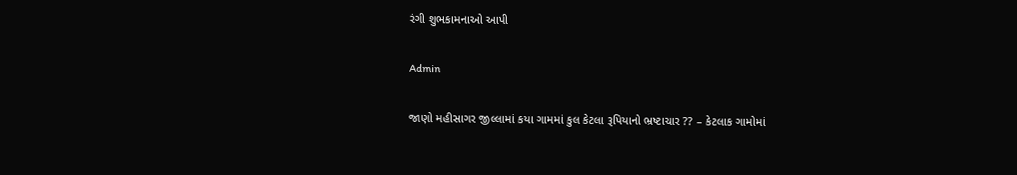રંગી શુભકામનાઓ આપી

Admin

જાણો મહીસાગર જીલ્લામાં કયા ગામમાં કુલ કેટલા રૂપિયાનો ભ્રષ્ટાચાર ?? – કેટલાક ગામોમાં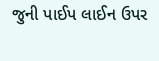જુની પાઈપ લાઈન ઉપર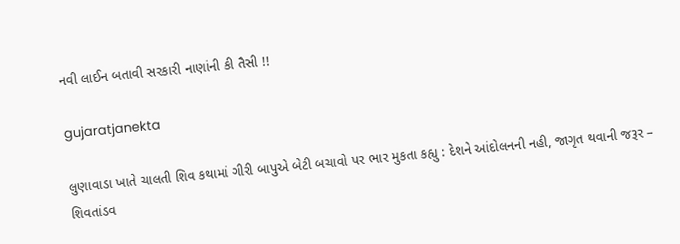નવી લાઈન બતાવી સરકારી નાણાંની કી તૈસી !!

gujaratjanekta

લુણાવાડા ખાતે ચાલતી શિવ કથામાં ગીરી બાપુએ બેટી બચાવો પર ભાર મુકતા કહ્યુ : દેશને આંદોલનની નહી, જાગૃત થવાની જરૂર – શિવતાંડવ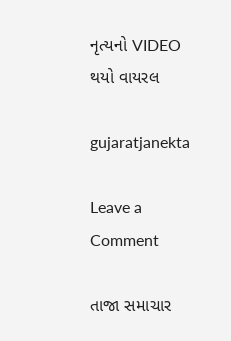નૃત્‍યનો VIDEO થયો વાયરલ

gujaratjanekta

Leave a Comment

તાજા સમાચાર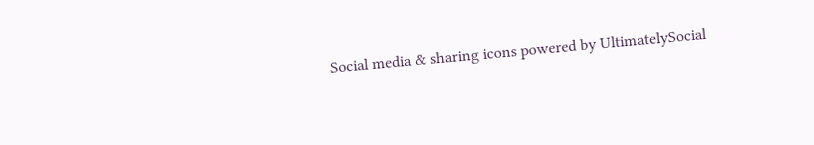Social media & sharing icons powered by UltimatelySocial